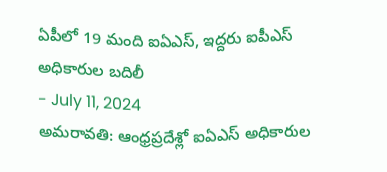ఏపీలో 19 మంది ఐఏఎస్, ఇద్దరు ఐపీఎస్ అధికారుల బదిలీ
- July 11, 2024
అమరావతి: ఆంధ్రప్రదేశ్లో ఐఏఎస్ అధికారుల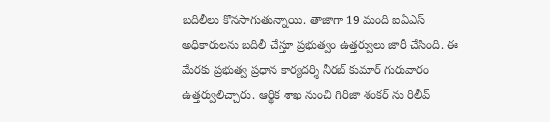బదిలీలు కొనసాగుతున్నాయి. తాజాగా 19 మంది ఐఏఎస్ అధికారులను బదిలీ చేస్తూ ప్రభుత్వం ఉత్తర్వులు జారీ చేసింది. ఈ మేరకు ప్రభుత్వ ప్రధాన కార్యదర్శి నీరబ్ కుమార్ గురువారం ఉత్తర్వులిచ్చారు. ఆర్థిక శాఖ నుంచి గిరిజా శంకర్ ను రిలీవ్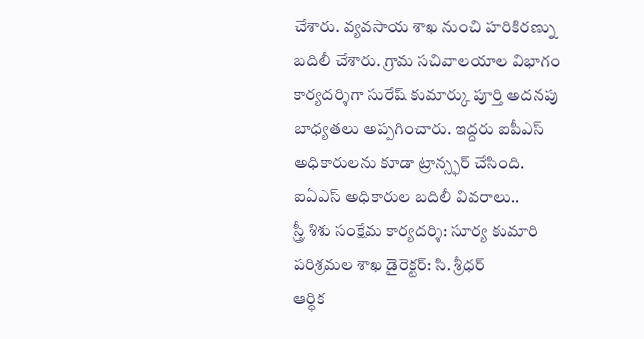చేశారు. వ్యవసాయ శాఖ నుంచి హరికిరణ్ను బదిలీ చేశారు. గ్రామ సచివాలయాల విభాగం కార్యదర్శిగా సురేష్ కుమార్కు పూర్తి అదనపు బాధ్యతలు అప్పగించారు. ఇద్దరు ఐపీఎస్ అధికారులను కూడా ట్రాన్స్ఫర్ చేసింది.
ఐఏఎస్ అధికారుల బదిలీ వివరాలు..
స్త్రీ శిశు సంక్షేమ కార్యదర్శి: సూర్య కుమారి
పరిశ్రమల శాఖ డైరెక్టర్: సి. శ్రీధర్
ఆర్ధిక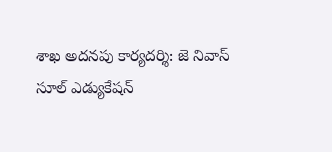శాఖ అదనపు కార్యదర్శి: జె నివాస్
సూల్ ఎడ్యుకేషన్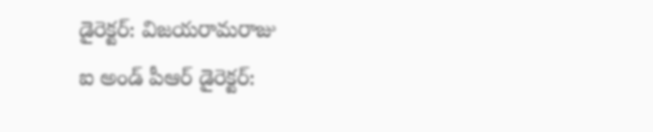డైరెక్టర్: విజయరామరాజు
ఐ అండ్ పీఆర్ డైరెక్టర్: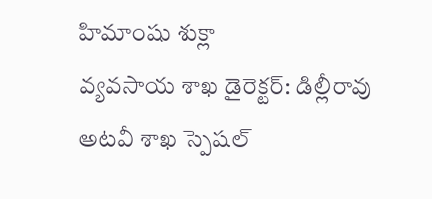హిమాంషు శుక్లా
వ్యవసాయ శాఖ డైరెక్టర్: డిల్లీరావు
అటవీ శాఖ స్పెషల్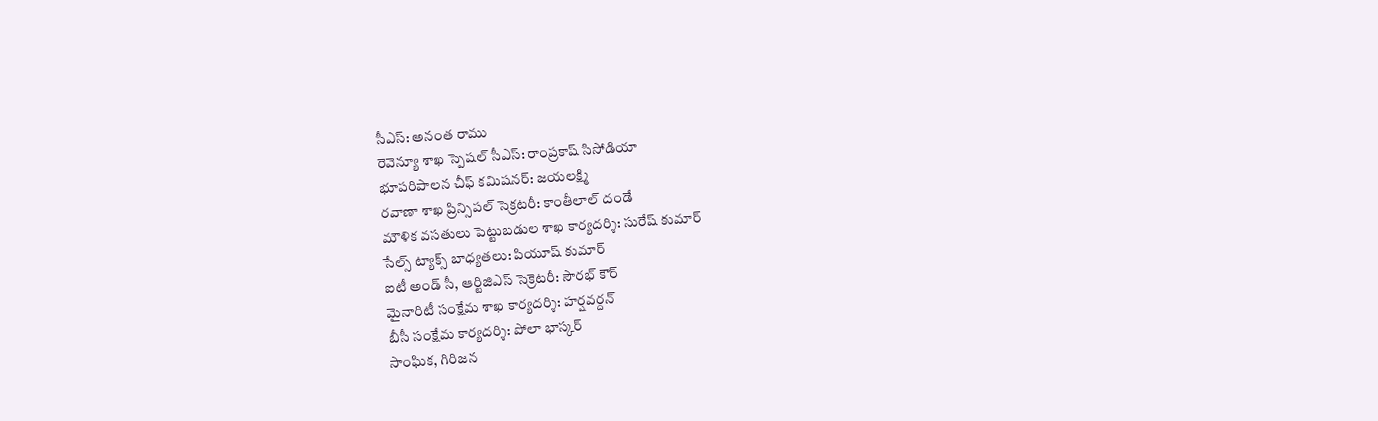సీఎస్: అనంత రాము
రెవెన్యూ శాఖ స్పెషల్ సీఎస్: రాంప్రకాష్ సిసోడియా
భూపరిపాలన చీఫ్ కమిషనర్: జయలక్ష్మి
రవాణా శాఖ ప్రిన్సిపల్ సెక్రటరీ: కాంతీలాల్ దండే
మౌళిక వసతులు పెట్టుబడుల శాఖ కార్యదర్శి: సురేష్ కుమార్
సేల్స్ ట్యాక్స్ బాధ్యతలు: పియూష్ కుమార్
ఐటీ అండ్ సీ, ఆర్టిజిఎస్ సెక్రెటరీ: సౌరభ్ కౌర్
మైనారిటీ సంక్షేమ శాఖ కార్యదర్శి: హర్షవర్దన్
బీసీ సంక్షేమ కార్యదర్శి: పోలా భాస్కర్
సాంఘిక, గిరిజన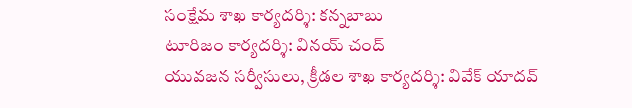సంక్షేమ శాఖ కార్యదర్శి: కన్నబాబు
టూరిజం కార్యదర్శి: వినయ్ చంద్
యువజన సర్వీసులు, క్రీడల శాఖ కార్యదర్శి: వివేక్ యాదవ్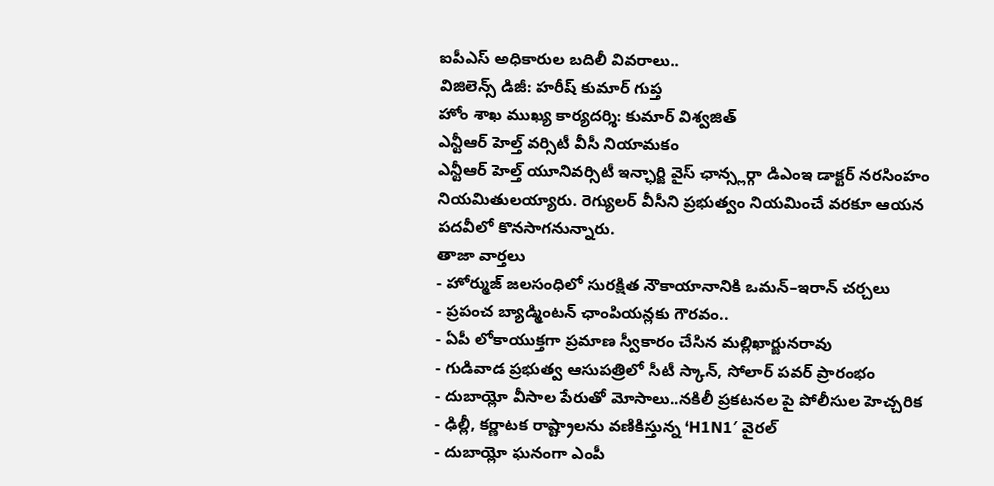ఐపీఎస్ అధికారుల బదిలీ వివరాలు..
విజిలెన్స్ డిజీ: హరీష్ కుమార్ గుప్త
హోం శాఖ ముఖ్య కార్యదర్శి: కుమార్ విశ్వజిత్
ఎన్టీఆర్ హెల్త్ వర్సిటీ వీసీ నియామకం
ఎన్టీఆర్ హెల్త్ యూనివర్సిటీ ఇన్ఛార్జి వైస్ ఛాన్స్లర్గా డిఎంఇ డాక్టర్ నరసింహం నియమితులయ్యారు. రెగ్యులర్ వీసీని ప్రభుత్వం నియమించే వరకూ ఆయన పదవీలో కొనసాగనున్నారు.
తాజా వార్తలు
- హోర్ముజ్ జలసంధిలో సురక్షిత నౌకాయానానికి ఒమన్–ఇరాన్ చర్చలు
- ప్రపంచ బ్యాడ్మింటన్ ఛాంపియన్లకు గౌరవం..
- ఏపీ లోకాయుక్తగా ప్రమాణ స్వీకారం చేసిన మల్లిఖార్జునరావు
- గుడివాడ ప్రభుత్వ ఆసుపత్రిలో సీటీ స్కాన్, సోలార్ పవర్ ప్రారంభం
- దుబాయ్లో వీసాల పేరుతో మోసాలు..నకిలీ ప్రకటనల పై పోలీసుల హెచ్చరిక
- ఢిల్లీ, కర్ణాటక రాష్ట్రాలను వణికిస్తున్న ‘H1N1′ వైరల్
- దుబాయ్లో ఘనంగా ఎంపీ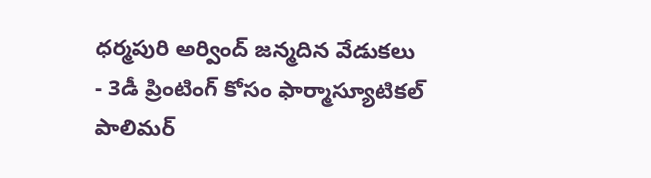ధర్మపురి అర్వింద్ జన్మదిన వేడుకలు
- 3డీ ప్రింటింగ్ కోసం ఫార్మాస్యూటికల్ పాలిమర్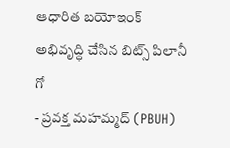ఆధారిత బయోఇంక్ అభివృద్ధి చేసిన బిట్స్ పిలానీ గో
- ప్రవక్త మహమ్మద్ (PBUH)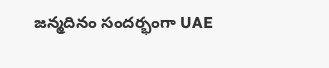జన్మదినం సందర్భంగా UAE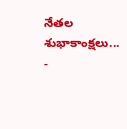నేతల శుభాకాంక్షలు...
-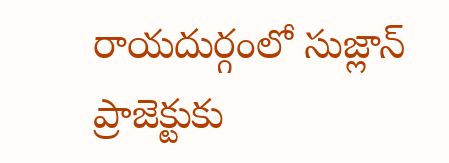రాయదుర్గంలో సుజ్లాన్ ప్రాజెక్టుకు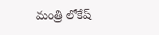మంత్రి లోకేష్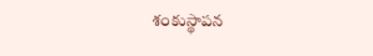శంకుస్థాపన